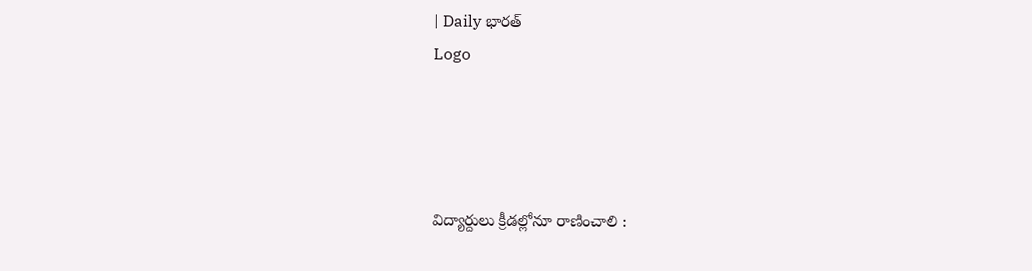| Daily భారత్
Logo




విద్యార్దులు క్రీడ‌ల్లోనూ రాణించాలి :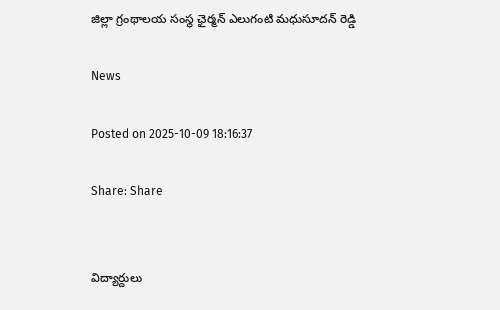జిల్లా గ్రంథాలయ సంస్థ ఛైర్మన్ ఎలుగంటి మధుసూదన్ రెడ్డి

News

Posted on 2025-10-09 18:16:37

Share: Share


విద్యార్దులు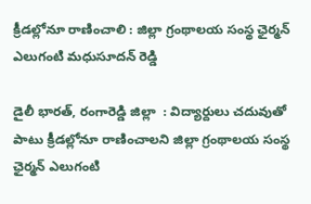క్రీడ‌ల్లోనూ రాణించాలి : జిల్లా గ్రంథాలయ సంస్థ ఛైర్మన్ ఎలుగంటి మధుసూదన్ రెడ్డి

డైలీ భారత్, రంగారెడ్డి జిల్లా  : విద్యార్దులు చదువుతో పాటు క్రీడల్లోనూ రాణించాలని జిల్లా గ్రంథాలయ సంస్థ ఛైర్మన్ ఎలుగంటి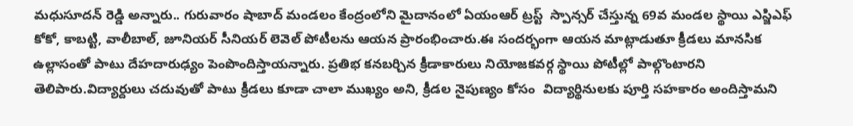మధుసూదన్ రెడ్డి అన్నారు.. గురువారం షాబాద్ మండలం కేంద్రంలోని మైదానంలో ఏయంఆర్ ట్రస్ట్  స్పాన్సర్ చేస్తున్న 69వ మండల స్థాయి ఎస్జిఎఫ్ కోకో, కాబట్టి, వాలీబాల్, జూనియర్ సీనియర్ లెవెల్ పోటీలను ఆయన ప్రారంభించారు.ఈ సందర్భంగా ఆయన మాట్లాడుతూ క్రీడలు మానసిక ఉల్లాసంతో పాటు దేహదారుఢ్యం పెంపొందిస్తాయ‌న్నారు. ప్రతిభ కనబర్చిన క్రీడాకారులు నియోజకవర్గ స్థాయి పోటీల్లో పాల్గొంటారని తెలిపారు.విద్యార్దులు చదువుతో పాటు క్రీడలు కూడా చాలా ముఖ్యం అని, క్రీడల నైపుణ్యం కోసం  విద్యార్థినులకు పూర్తి సహకారం అందిస్తామ‌ని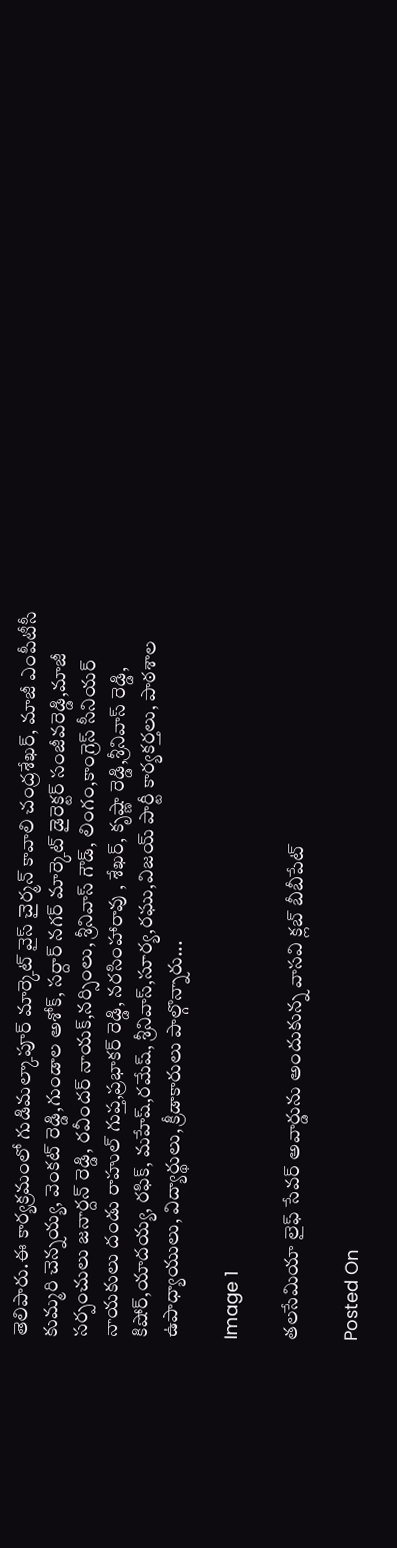తెలిపారు.ఈ కార్యక్రమంలో గుడిమల్కాపూర్ మార్కెట్ వైస్ చైర్మన్ కావాలి చంద్రశేఖర్, మాజీ ఎంపీటీసీ కుమ్మరి చెన్నయ్య, వెంకట్ రెడ్డి,గుండాల అశోక్, సర్దార్ నగర్ మార్కెట్ డైరెక్టర్ సంజీవరెడ్డి,మాజీ సర్పంచులు జనార్దన్ రెడ్డి, రవీందర్ నాయక్,నర్సింలు, శ్రీనివాస్ గౌడ్, లింగం,కాంగ్రెస్ సీనియర్ నాయకులు దండు రాహుల్ గుప్త,ప్రభాకర్ రెడ్డి, నరసింహారావు , శేఖర్, కృష్ణా రెడ్డి,శ్రీనివాస్ రెడ్డి, కిషోర్,యాదయ్య, రఫిక్, మహేష్,రమేష్, శ్రీనివాస్,సూర్య,రఘు,విజయ్ పార్టీ కార్యకర్తలు, పాఠశాల ఉపాధ్యాయులు, విద్యార్థులు, క్రీడాకారులు పాల్గొన్నారు...

Image 1

తలసేమియా లైఫ్ సేవర్ అవార్డును అందుకున్న వాసవి క్లబ్ బీబీపేట్

Posted On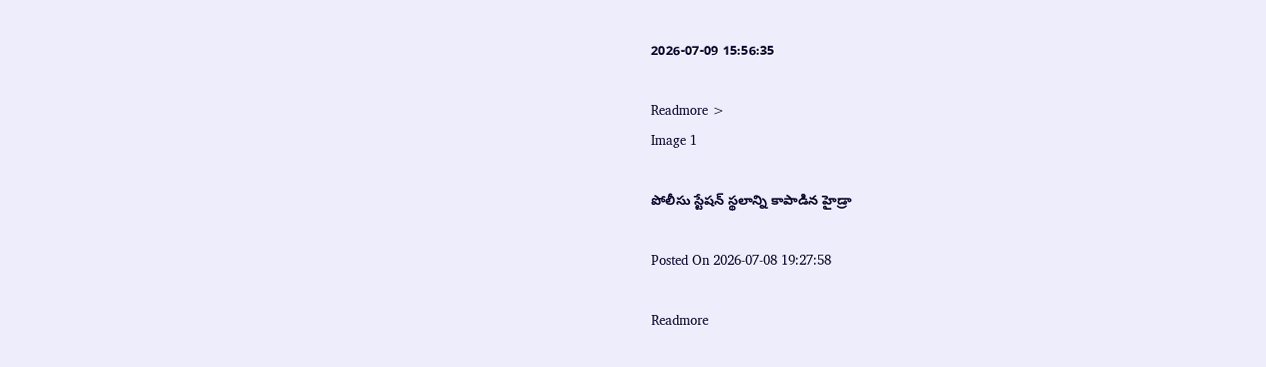2026-07-09 15:56:35

Readmore >
Image 1

పోలీసు స్టేష‌న్ స్థ‌లాన్ని కాపాడిన హైడ్రా

Posted On 2026-07-08 19:27:58

Readmore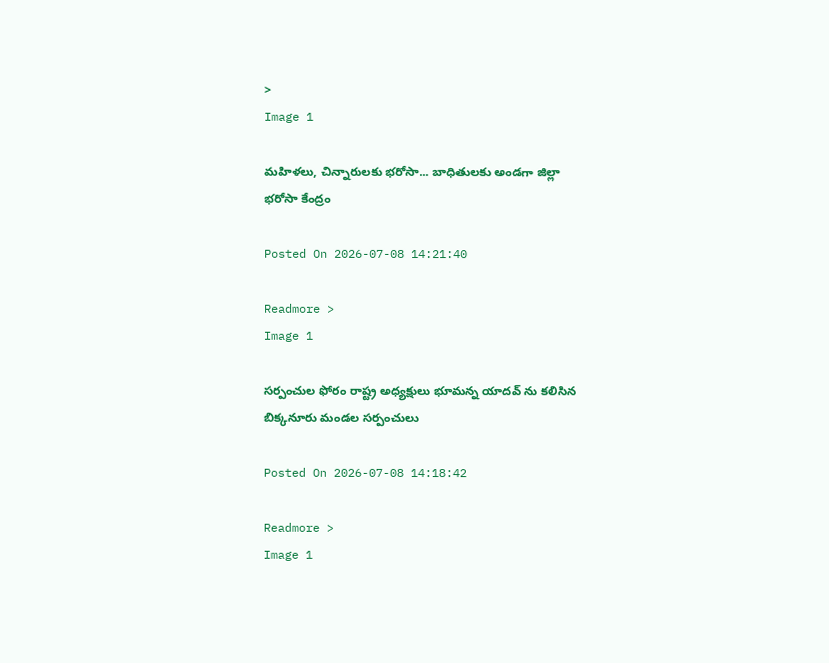>
Image 1

మహిళలు, చిన్నారులకు భరోసా... బాధితులకు అండగా జిల్లా భరోసా కేంద్రం

Posted On 2026-07-08 14:21:40

Readmore >
Image 1

సర్పంచుల ఫోరం రాష్ట్ర అధ్యక్షులు భూమన్న యాదవ్ ను కలిసిన బిక్కనూరు మండల సర్పంచులు

Posted On 2026-07-08 14:18:42

Readmore >
Image 1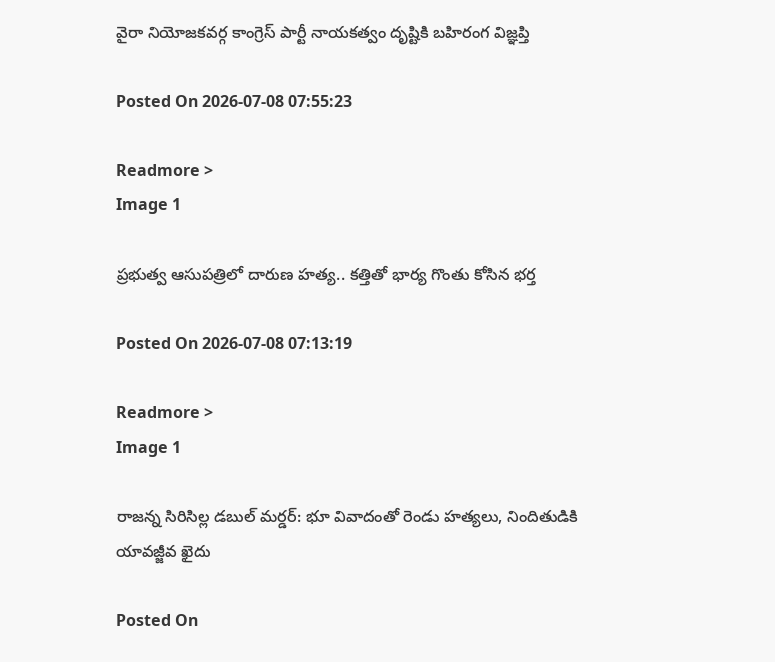వైరా నియోజకవర్గ కాంగ్రెస్ పార్టీ నాయకత్వం దృష్టికి బహిరంగ విజ్ఞప్తి

Posted On 2026-07-08 07:55:23

Readmore >
Image 1

ప్రభుత్వ ఆసుపత్రిలో దారుణ హత్య.. కత్తితో భార్య గొంతు కోసిన భర్త

Posted On 2026-07-08 07:13:19

Readmore >
Image 1

రాజన్న సిరిసిల్ల డబుల్ మర్డర్: భూ వివాదంతో రెండు హత్యలు, నిందితుడికి యావజ్జీవ ఖైదు

Posted On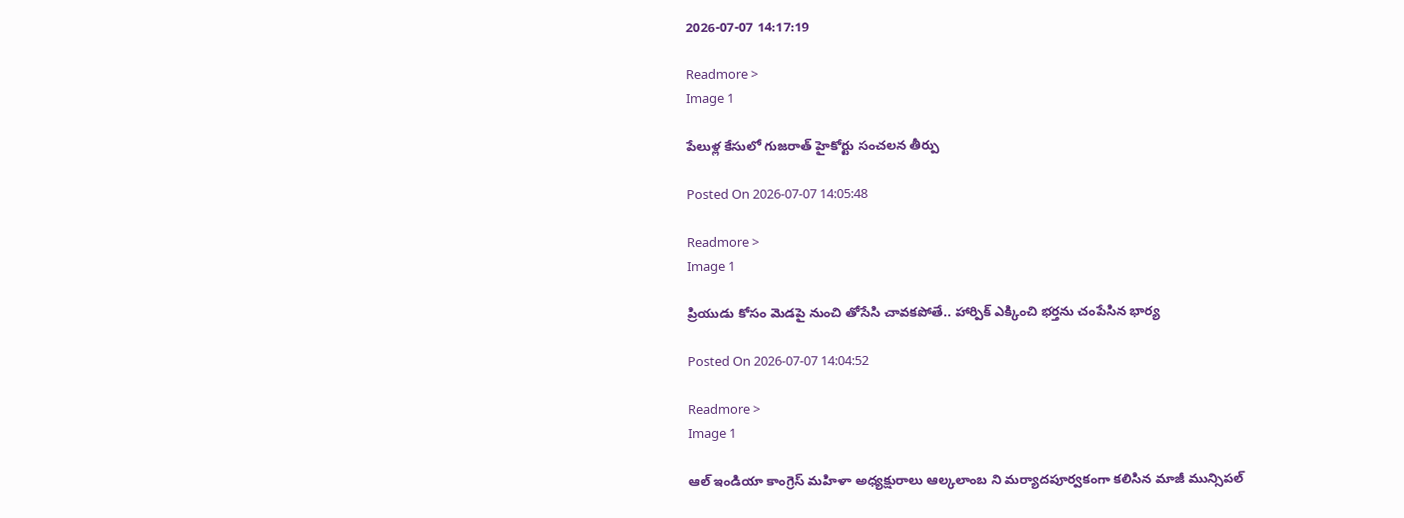2026-07-07 14:17:19

Readmore >
Image 1

పేలుళ్ల కేసులో గుజరాత్ హైకోర్టు సంచలన తీర్పు

Posted On 2026-07-07 14:05:48

Readmore >
Image 1

ప్రియుడు కోసం మెడపై నుంచి తోసేసి చావకపోతే.. హార్పిక్‌ ఎక్కించి భర్తను చంపేసిన భార్య

Posted On 2026-07-07 14:04:52

Readmore >
Image 1

ఆల్ ఇండియా కాంగ్రెస్ మహిళా అధ్యక్షురాలు ఆల్కలాంబ ని మర్యాదపూర్వకంగా కలిసిన మాజీ మున్సిపల్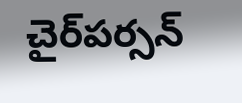చైర్‌పర్సన్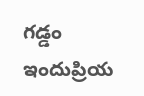గడ్డం ఇందుప్రియ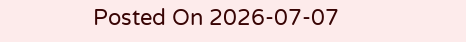Posted On 2026-07-07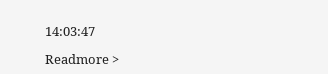14:03:47

Readmore >